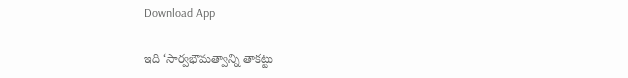Download App

ఇది ‘సార్వభౌమత్వాన్ని తాకట్టు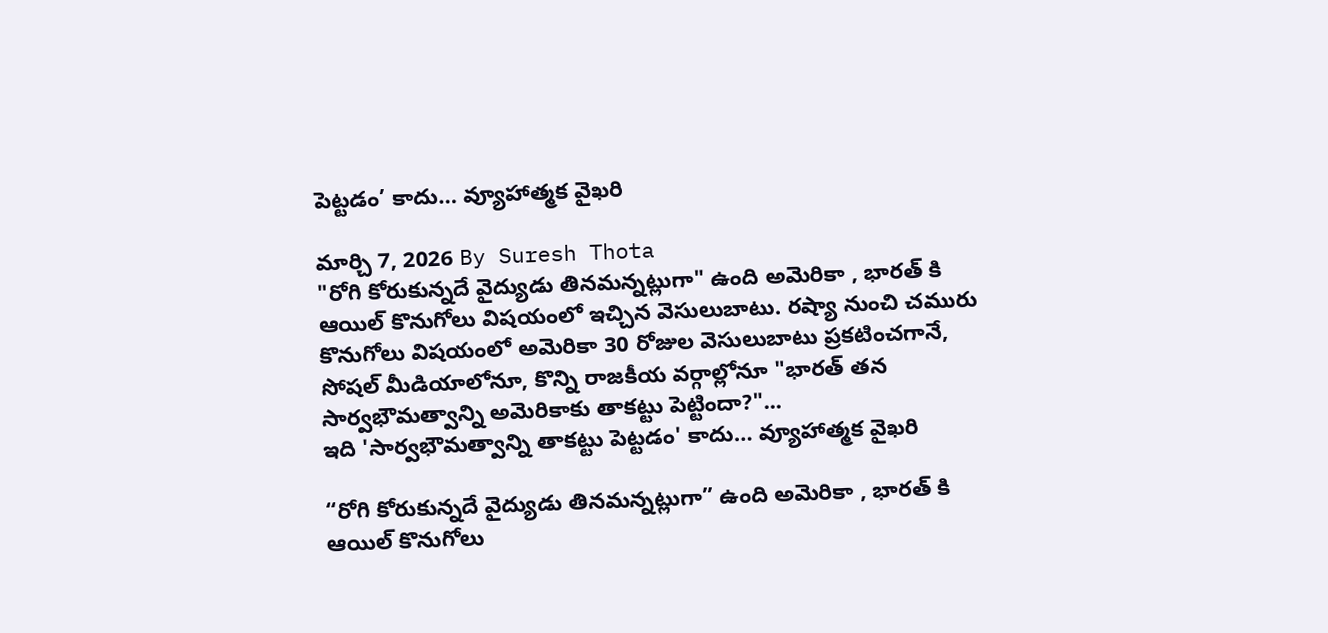పెట్టడం’ కాదు… వ్యూహాత్మక వైఖరి

మార్చి 7, 2026 By Suresh Thota
"రోగి కోరుకున్నదే వైద్యుడు తినమన్నట్లుగా" ఉంది అమెరికా , భారత్ కి ఆయిల్ కొనుగోలు విషయంలో ఇచ్చిన వెసులుబాటు. రష్యా నుంచి చమురు కొనుగోలు విషయంలో అమెరికా 30 రోజుల వెసులుబాటు ప్రకటించగానే, సోషల్ మీడియాలోనూ, కొన్ని రాజకీయ వర్గాల్లోనూ "భారత్ తన సార్వభౌమత్వాన్ని అమెరికాకు తాకట్టు పెట్టిందా?"...
ఇది 'సార్వభౌమత్వాన్ని తాకట్టు పెట్టడం' కాదు… వ్యూహాత్మక వైఖరి

“రోగి కోరుకున్నదే వైద్యుడు తినమన్నట్లుగా” ఉంది అమెరికా , భారత్ కి ఆయిల్ కొనుగోలు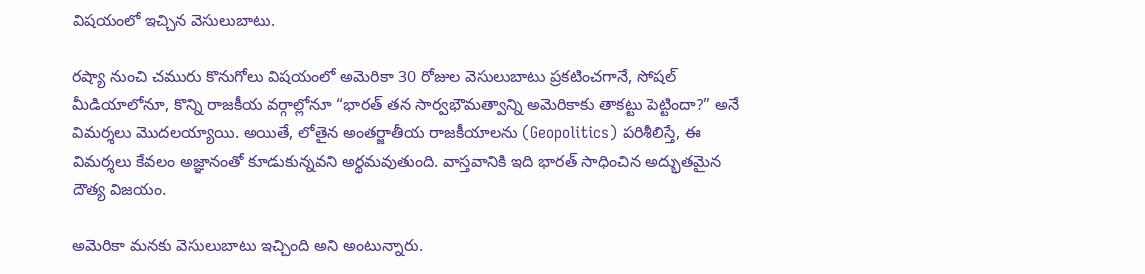విషయంలో ఇచ్చిన వెసులుబాటు.

రష్యా నుంచి చమురు కొనుగోలు విషయంలో అమెరికా 30 రోజుల వెసులుబాటు ప్రకటించగానే, సోషల్ మీడియాలోనూ, కొన్ని రాజకీయ వర్గాల్లోనూ “భారత్ తన సార్వభౌమత్వాన్ని అమెరికాకు తాకట్టు పెట్టిందా?” అనే విమర్శలు మొదలయ్యాయి. అయితే, లోతైన అంతర్జాతీయ రాజకీయాలను (Geopolitics) పరిశీలిస్తే, ఈ విమర్శలు కేవలం అజ్ఞానంతో కూడుకున్నవని అర్థమవుతుంది. వాస్తవానికి ఇది భారత్ సాధించిన అద్భుతమైన దౌత్య విజయం.

అమెరికా మనకు వెసులుబాటు ఇచ్చింది అని అంటున్నారు.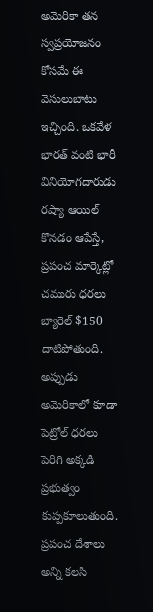అమెరికా తన స్వప్రయోజనం కోసమే ఈ వెసులుబాటు ఇచ్చింది. ఒకవేళ భారత్ వంటి భారీ వినియోగదారుడు రష్యా ఆయిల్ కొనడం ఆపేస్తే, ప్రపంచ మార్కెట్లో చమురు ధరలు బ్యారెల్ $150 దాటిపోతుంది. అప్పుడు అమెరికాలో కూడా పెట్రోల్ ధరలు పెరిగి అక్కడి ప్రభుత్వం కుప్పకూలుతుంది. ప్రపంచ దేశాలు అన్ని కలసి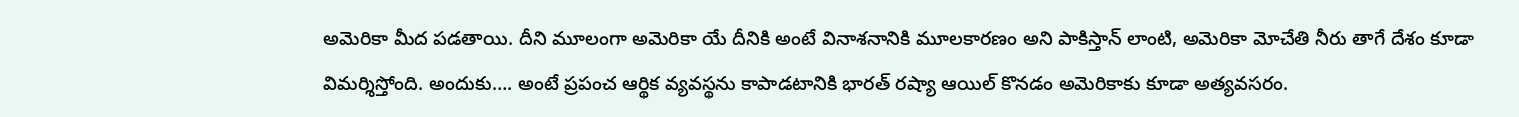అమెరికా మీద పడతాయి. దీని మూలంగా అమెరికా యే దీనికి అంటే వినాశనానికి మూలకారణం అని పాకిస్తాన్ లాంటి, అమెరికా మోచేతి నీరు తాగే దేశం కూడా విమర్శిస్తోంది. అందుకు…. అంటే ప్రపంచ ఆర్థిక వ్యవస్థను కాపాడటానికి భారత్ రష్యా ఆయిల్ కొనడం అమెరికాకు కూడా అత్యవసరం.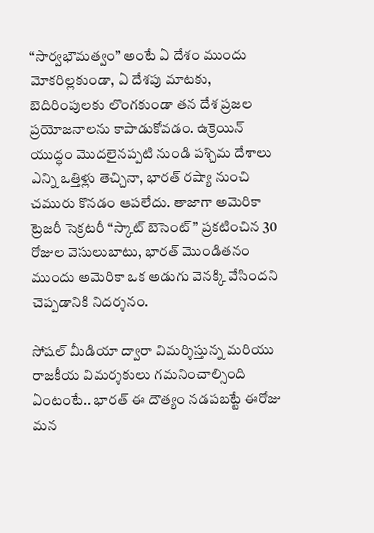“సార్వభౌమత్వం” అంటే ఏ దేశం ముందు మోకరిల్లకుండా, ఏ దేశపు మాటకు, బెదిరింపులకు లొంగకుండా తన దేశ ప్రజల ప్రయోజనాలను కాపాడుకోవడం. ఉక్రెయిన్ యుద్ధం మొదలైనప్పటి నుండి పశ్చిమ దేశాలు ఎన్ని ఒత్తిళ్లు తెచ్చినా, భారత్ రష్యా నుంచి చమురు కొనడం ఆపలేదు. తాజాగా అమెరికా ట్రెజరీ సెక్రటరీ “స్కాట్ బెసెంట్” ప్రకటించిన 30 రోజుల వెసులుబాటు, భారత్ మొండితనం ముందు అమెరికా ఒక అడుగు వెనక్కి వేసిందని చెప్పడానికి నిదర్శనం.

సోషల్ మీడియా ద్వారా విమర్శిస్తున్న మరియు రాజకీయ విమర్శకులు గమనించాల్సింది ఏంటంటే.. భారత్ ఈ దౌత్యం నడపబట్టే ఈరోజు మన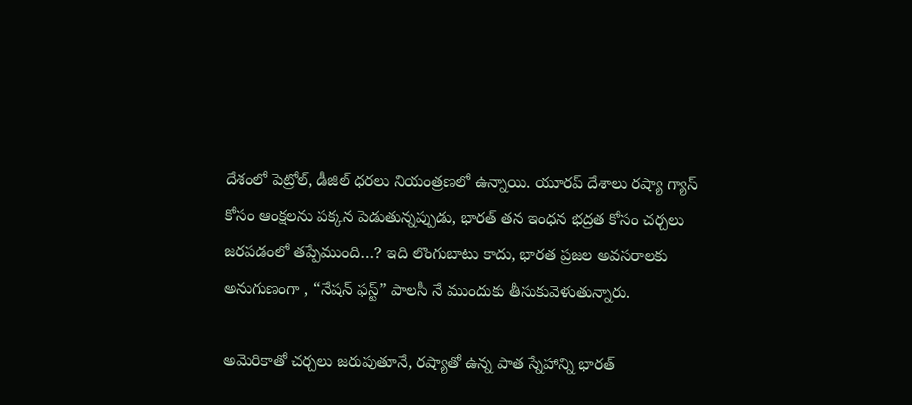దేశంలో పెట్రోల్, డీజిల్ ధరలు నియంత్రణలో ఉన్నాయి. యూరప్ దేశాలు రష్యా గ్యాస్ కోసం ఆంక్షలను పక్కన పెడుతున్నప్పుడు, భారత్ తన ఇంధన భద్రత కోసం చర్చలు జరపడంలో తప్పేముంది…? ఇది లొంగుబాటు కాదు, భారత ప్రజల అవసరాలకు అనుగుణంగా , “నేషన్ ఫస్ట్” పాలసీ నే ముందుకు తీసుకువెళుతున్నారు.

అమెరికాతో చర్చలు జరుపుతూనే, రష్యాతో ఉన్న పాత స్నేహాన్ని భారత్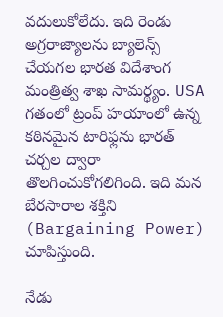వదులుకోలేదు. ఇది రెండు అగ్రరాజ్యాలను బ్యాలెన్స్ చేయగల భారత విదేశాంగ మంత్రిత్వ శాఖ సామర్థ్యం. USA గతంలో ట్రంప్ హయాంలో ఉన్న కఠినమైన టారిఫ్లను భారత్ చర్చల ద్వారా తొలగించుకోగలిగింది. ఇది మన బేరసారాల శక్తిని (Bargaining Power) చూపిస్తుంది.

నేడు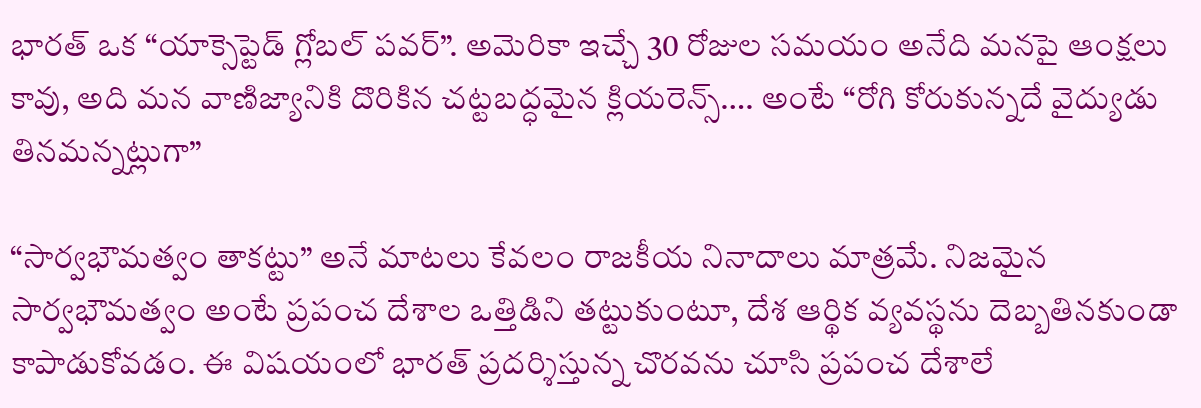భారత్ ఒక “యాక్సెప్టెడ్ గ్లోబల్ పవర్”. అమెరికా ఇచ్చే 30 రోజుల సమయం అనేది మనపై ఆంక్షలు కావు, అది మన వాణిజ్యానికి దొరికిన చట్టబద్ధమైన క్లియరెన్స్…. అంటే “రోగి కోరుకున్నదే వైద్యుడు తినమన్నట్లుగా”

“సార్వభౌమత్వం తాకట్టు” అనే మాటలు కేవలం రాజకీయ నినాదాలు మాత్రమే. నిజమైన సార్వభౌమత్వం అంటే ప్రపంచ దేశాల ఒత్తిడిని తట్టుకుంటూ, దేశ ఆర్థిక వ్యవస్థను దెబ్బతినకుండా కాపాడుకోవడం. ఈ విషయంలో భారత్ ప్రదర్శిస్తున్న చొరవను చూసి ప్రపంచ దేశాలే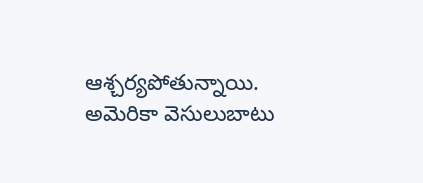ఆశ్చర్యపోతున్నాయి. అమెరికా వెసులుబాటు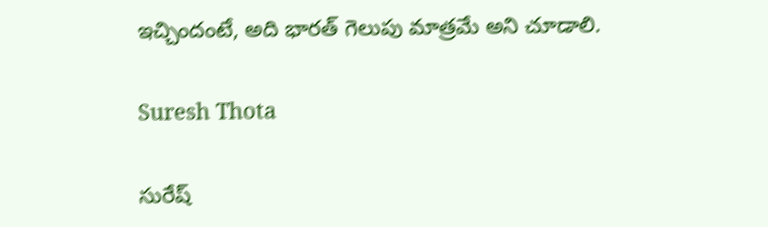ఇచ్చిందంటే, అది భారత్ గెలుపు మాత్రమే అని చూడాలి.

Suresh Thota

సురేష్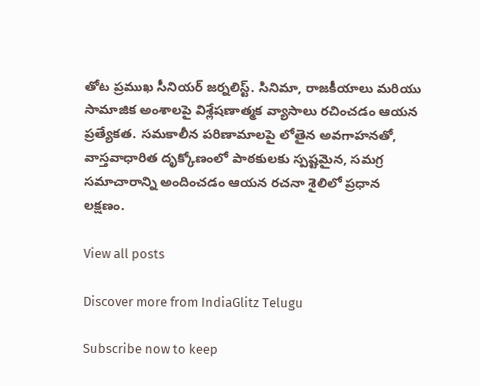తోట ప్రముఖ సీనియర్ జర్నలిస్ట్. సినిమా, రాజకీయాలు మరియు సామాజిక అంశాలపై విశ్లేషణాత్మక వ్యాసాలు రచించడం ఆయన ప్రత్యేకత. సమకాలీన పరిణామాలపై లోతైన అవగాహనతో, వాస్తవాధారిత దృక్కోణంలో పాఠకులకు స్పష్టమైన, సమగ్ర సమాచారాన్ని అందించడం ఆయన రచనా శైలిలో ప్రధాన లక్షణం.

View all posts

Discover more from IndiaGlitz Telugu

Subscribe now to keep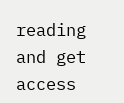reading and get access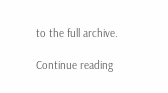to the full archive.

Continue reading